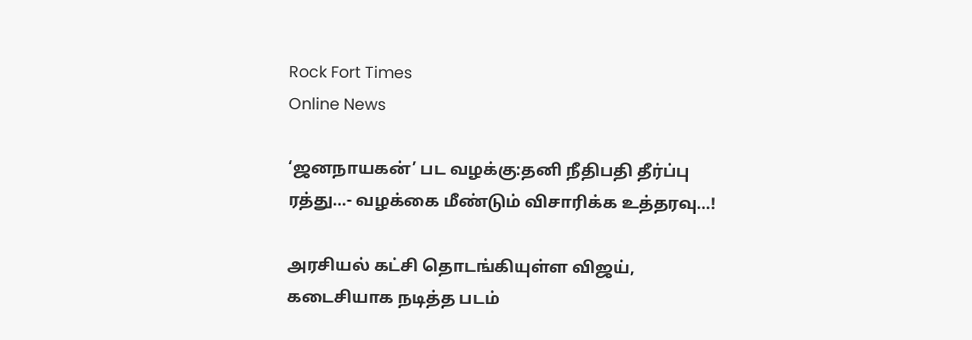Rock Fort Times
Online News

‘ஜனநாயகன்’ பட வழக்கு:தனி நீதிபதி தீர்ப்பு ரத்து…- வழக்கை மீண்டும் விசாரிக்க உத்தரவு…!

அரசியல் கட்சி தொடங்கியுள்ள விஜய், கடைசியாக நடித்த படம்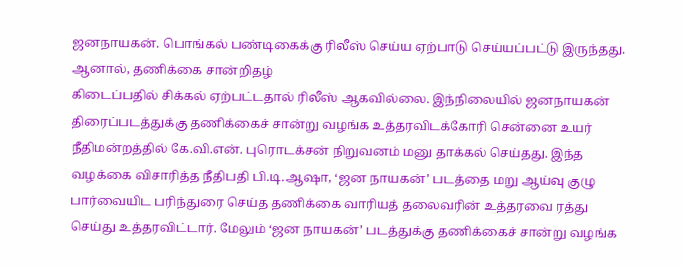ஜனநாயகன். பொங்கல் பண்டிகைக்கு ரிலீஸ் செய்ய ஏற்பாடு செய்யப்பட்டு இருந்தது. ஆனால், தணிக்கை சான்றிதழ்
கிடைப்பதில் சிக்கல் ஏற்பட்டதால் ரிலீஸ் ஆகவில்லை. இந்நிலையில் ஜனநாயகன் திரைப்படத்துக்கு தணிக்கைச் சான்று வழங்க உத்தரவிடக்கோரி சென்னை உயர் நீதிமன்றத்தில் கே.வி.என். புரொடக்சன் நிறுவனம் மனு தாக்கல் செய்தது. இந்த வழக்கை விசாரித்த நீதிபதி பி.டி.ஆஷா, ‘ஜன நாயகன்’ படத்தை மறு ஆய்வு குழு பார்வையிட பரிந்துரை செய்த தணிக்கை வாரியத் தலைவரின் உத்தரவை ரத்து செய்து உத்தரவிட்டார். மேலும் ‘ஜன நாயகன்’ படத்துக்கு தணிக்கைச் சான்று வழங்க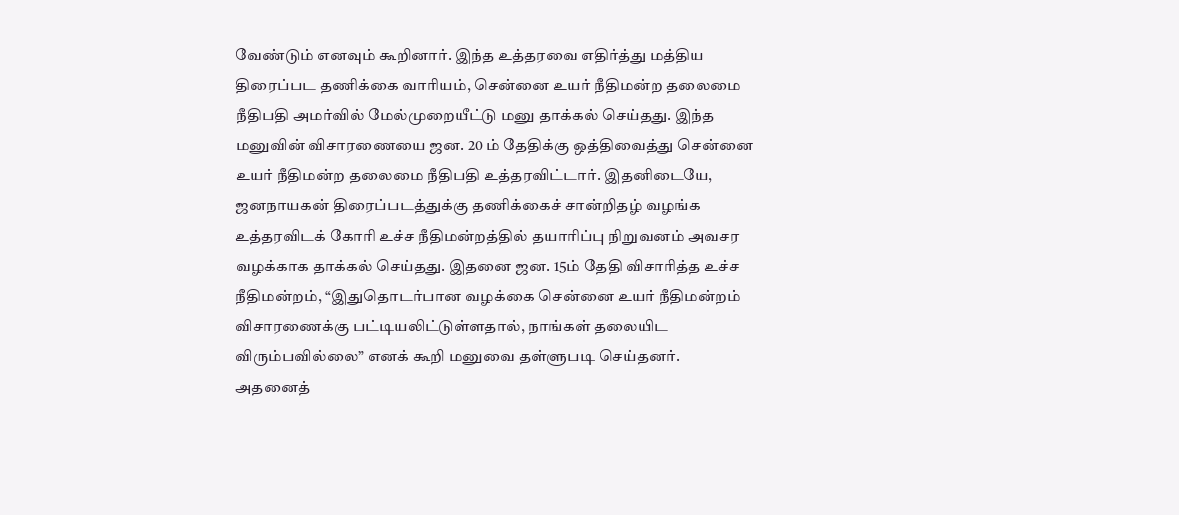வேண்டும் எனவும் கூறினார். இந்த உத்தரவை எதிர்த்து மத்திய திரைப்பட தணிக்கை வாரியம், சென்னை உயர் நீதிமன்ற தலைமை நீதிபதி அமர்வில் மேல்முறையீட்டு மனு தாக்கல் செய்தது. இந்த மனுவின் விசாரணையை ஜன. 20 ம் தேதிக்கு ஒத்திவைத்து சென்னை உயர் நீதிமன்ற தலைமை நீதிபதி உத்தரவிட்டார். இதனிடையே, ஜனநாயகன் திரைப்படத்துக்கு தணிக்கைச் சான்றிதழ் வழங்க உத்தரவிடக் கோரி உச்ச நீதிமன்றத்தில் தயாரிப்பு நிறுவனம் அவசர வழக்காக தாக்கல் செய்தது. இதனை ஜன. 15ம் தேதி விசாரித்த உச்ச நீதிமன்றம், “இதுதொடர்பான வழக்கை சென்னை உயர் நீதிமன்றம் விசாரணைக்கு பட்டியலிட்டுள்ளதால், நாங்கள் தலையிட விரும்பவில்லை” எனக் கூறி மனுவை தள்ளுபடி செய்தனர். அதனைத்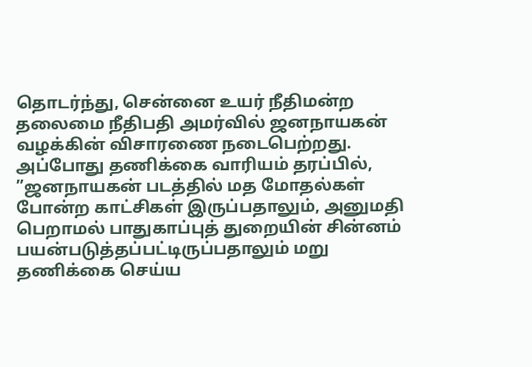தொடர்ந்து, சென்னை உயர் நீதிமன்ற தலைமை நீதிபதி அமர்வில் ஜனநாயகன் வழக்கின் விசாரணை நடைபெற்றது. அப்போது தணிக்கை வாரியம் தரப்பில், ”ஜனநாயகன் படத்தில் மத மோதல்கள் போன்ற காட்சிகள் இருப்பதாலும், அனுமதி பெறாமல் பாதுகாப்புத் துறையின் சின்னம் பயன்படுத்தப்பட்டிருப்பதாலும் மறு தணிக்கை செய்ய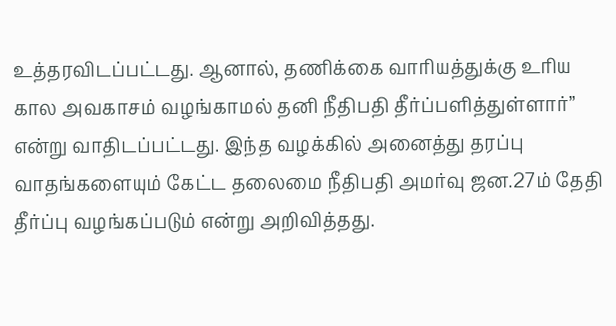உத்தரவிடப்பட்டது. ஆனால், தணிக்கை வாரியத்துக்கு உரிய கால அவகாசம் வழங்காமல் தனி நீதிபதி தீர்ப்பளித்துள்ளார்” என்று வாதிடப்பட்டது. இந்த வழக்கில் அனைத்து தரப்பு வாதங்களையும் கேட்ட தலைமை நீதிபதி அமர்வு ஜன.27ம் தேதி தீர்ப்பு வழங்கப்படும் என்று அறிவித்தது.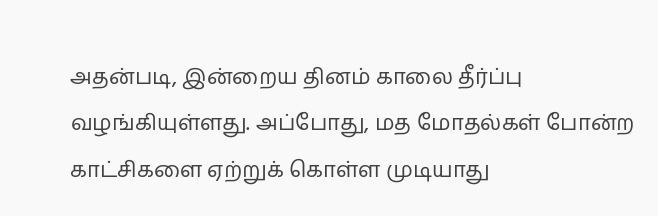அதன்படி, இன்றைய தினம் காலை தீர்ப்பு வழங்கியுள்ளது. அப்போது, மத மோதல்கள் போன்ற காட்சிகளை ஏற்றுக் கொள்ள முடியாது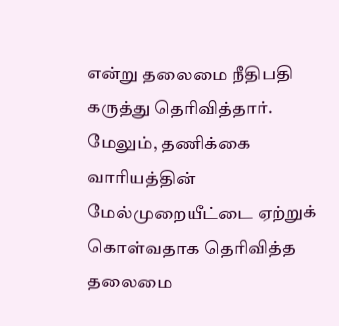என்று தலைமை நீதிபதி கருத்து தெரிவித்தார். மேலும், தணிக்கை வாரியத்தின் மேல்முறையீட்டை ஏற்றுக் கொள்வதாக தெரிவித்த தலைமை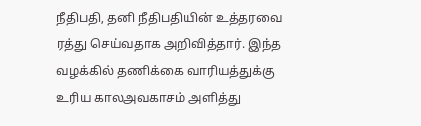நீதிபதி, தனி நீதிபதியின் உத்தரவை ரத்து செய்வதாக அறிவித்தார். இந்த வழக்கில் தணிக்கை வாரியத்துக்கு உரிய காலஅவகாசம் அளித்து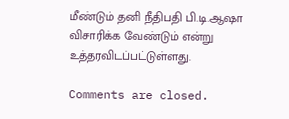மீண்டும் தனி நீதிபதி பி.டி.ஆஷா விசாரிக்க வேண்டும் என்று உத்தரவிடப்பட்டுள்ளது.

Comments are closed.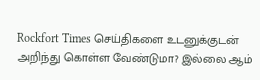Rockfort Times செய்திகளை உடனுக்குடன் அறிந்து கொள்ள வேண்டுமா? இல்லை ஆம்